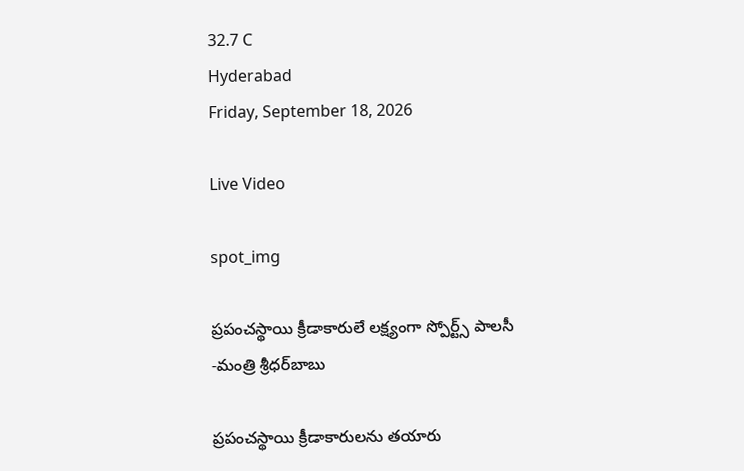32.7 C
Hyderabad
Friday, September 18, 2026

Live Video

spot_img

ప్రపంచస్థాయి క్రీడాకారులే లక్ష్యంగా స్పోర్ట్స్‌ పాలసీ -మంత్రి శ్రీధర్‌బాబు

ప్రపంచస్థాయి క్రీడాకారులను తయారు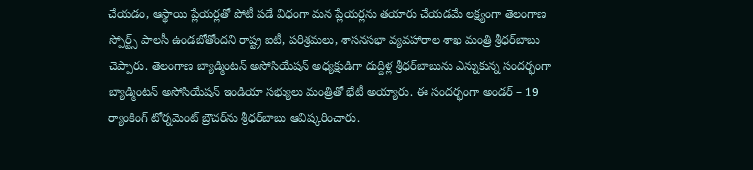చేయడం, ఆస్థాయి ప్లేయర్లతో పోటీ పడే విధంగా మన ప్లేయర్లను తయారు చేయడమే లక్ష్యంగా తెలంగాణ స్పోర్ట్స్‌ పాలసీ ఉండబోతోందని రాష్ట్ర ఐటీ, పరిశ్రమలు, శాసనసభా వ్యవహారాల శాఖ మంత్రి శ్రీధర్‌బాబు చెప్పారు. తెలంగాణ బ్యాడ్మింటన్‌ అసోసియేషన్‌ అధ్యక్షుడిగా దుద్దిళ్ల శ్రీధర్‌బాబును ఎన్నుకున్న సందర్భంగా బ్యాడ్మింటన్‌ అసోసియేషన్‌ ఇండియా సభ్యులు మంత్రితో భేటీ అయ్యారు. ఈ సందర్భంగా అండర్‌ – 19 ర్యాంకింగ్‌ టోర్నమెంట్‌ బ్రౌచర్‌ను శ్రీధర్‌బాబు ఆవిష్కరించారు.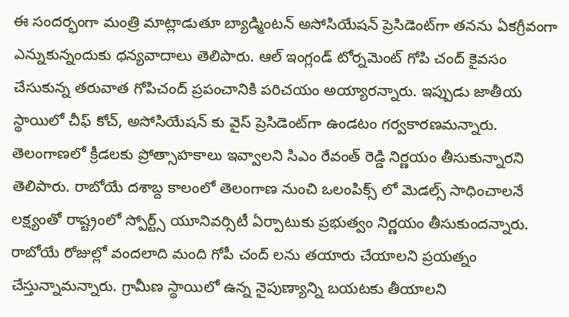ఈ సందర్భంగా మంత్రి మాట్లాడుతూ బ్యాడ్మింటన్‌ అసోసియేషన్ ప్రెసిడెంట్‌గా తనను ఏకగ్రీవంగా ఎన్నుకున్నందుకు ధన్యవాదాలు తెలిపారు. ఆల్ ఇంగ్లండ్ టోర్నమెంట్ గోపి చంద్ కైవసం చేసుకున్న తరువాత గోపిచంద్ ప్రపంచానికి పరిచయం అయ్యారన్నారు. ఇప్పుడు జాతీయ స్థాయిలో చీఫ్ కోచ్, అసోసియేషన్ కు వైస్ ప్రెసిడెంట్‌గా ఉండటం గర్వకారణమన్నారు. తెలంగాణలో క్రీడలకు ప్రోత్సాహకాలు ఇవ్వాలని సిఎం రేవంత్ రెడ్డి నిర్ణయం తీసుకున్నారని తెలిపారు. రాబోయే దశాబ్ద కాలంలో తెలంగాణ నుంచి ఒలంపిక్స్ లో మెడల్స్ సాధించాలనే లక్ష్యంతో రాష్ట్రంలో స్పోర్ట్స్ యూనివర్సిటీ ఏర్పాటుకు ప్రభుత్వం నిర్ణయం తీసుకుందన్నారు. రాబోయే రోజుల్లో వందలాది మంది గోపీ చంద్ లను తయారు చేయాలని ప్రయత్నం చేస్తున్నామన్నారు. గ్రామీణ స్థాయిలో ఉన్న నైపుణ్యాన్ని బయటకు తీయాలని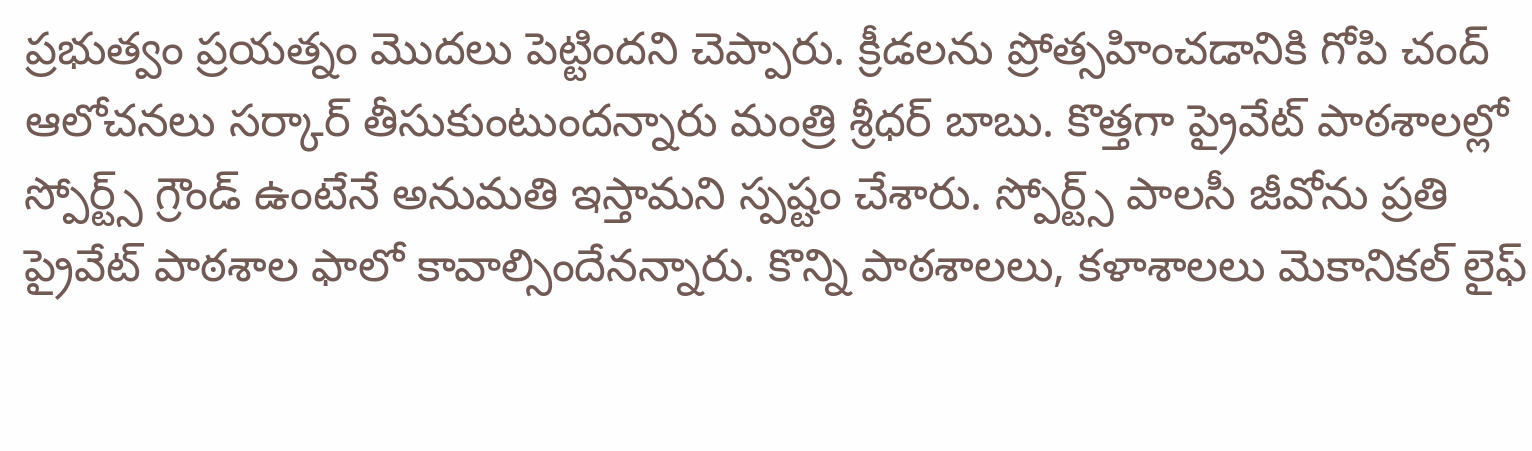ప్రభుత్వం ప్రయత్నం మొదలు పెట్టిందని చెప్పారు. క్రీడలను ప్రోత్సహించడానికి గోపి చంద్ ఆలోచనలు సర్కార్ తీసుకుంటుందన్నారు మంత్రి శ్రీధర్ బాబు. కొత్తగా ప్రైవేట్ పాఠశాలల్లో స్పోర్ట్స్ గ్రౌండ్ ఉంటేనే అనుమతి ఇస్తామని స్పష్టం చేశారు. స్పోర్ట్స్ పాలసీ జీవోను ప్రతి ప్రైవేట్ పాఠశాల ఫాలో కావాల్సిందేనన్నారు. కొన్ని పాఠశాలలు, కళాశాలలు మెకానికల్ లైఫ్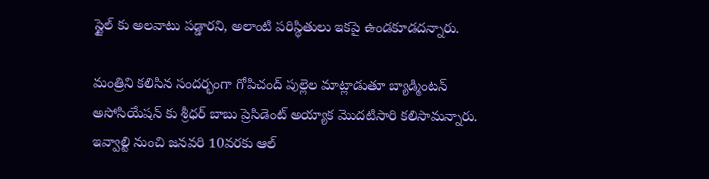స్టైల్ కు అలవాటు పడ్డారని, అలాంటి పరిస్థితులు ఇకపై ఉండకూడదన్నారు.

మంత్రిని కలిసిన సందర్భంగా గోపిచంద్ పుల్లెల మాట్లాడుతూ బ్యాడ్మింటన్‌ అసోసియేషన్ కు శ్రీధర్ బాబు ప్రెసిడెంట్ అయ్యాక మొదటిసారి కలిసామన్నారు. ఇవ్వాల్టి నుంచి జనవరి 10వరకు ఆల్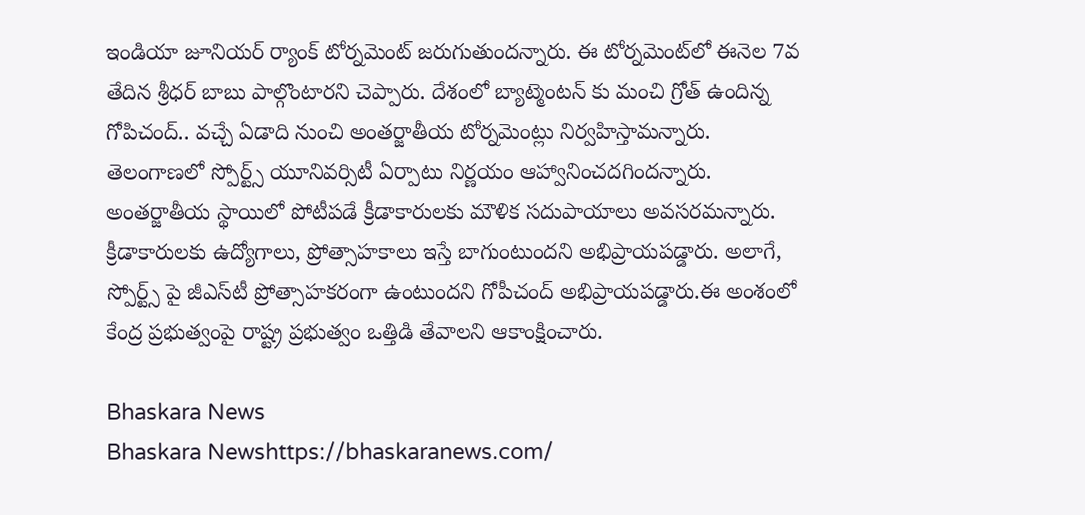ఇండియా జూనియర్ ర్యాంక్ టోర్నమెంట్ జరుగుతుందన్నారు. ఈ టోర్నమెంట్‌లో ఈనెల 7వ తేదిన శ్రీధర్ బాబు పాల్గొంటారని చెప్పారు. దేశంలో బ్యాట్మెంటన్ కు మంచి గ్రోత్ ఉందిన్న గోపిచంద్‌.. వచ్చే ఏడాది నుంచి అంతర్జాతీయ టోర్నమెంట్లు నిర్వహిస్తామన్నారు. తెలంగాణలో స్పోర్ట్స్ యూనివర్సిటీ ఏర్పాటు నిర్ణయం ఆహ్వానించదగిందన్నారు. అంతర్జాతీయ స్థాయిలో పోటీపడే క్రీడాకారులకు మౌళిక సదుపాయాలు అవసరమన్నారు. క్రీడాకారులకు ఉద్యోగాలు, ప్రోత్సాహకాలు ఇస్తే బాగుంటుందని అభిప్రాయపడ్డారు. అలాగే, స్పోర్ట్స్ పై జీఎస్‌టీ ప్రోత్సాహకరంగా ఉంటుందని గోపీచంద్‌ అభిప్రాయపడ్డారు.ఈ అంశంలో కేంద్ర ప్రభుత్వంపై రాష్ట్ర ప్రభుత్వం ఒత్తిడి తేవాలని ఆకాంక్షించారు.

Bhaskara News
Bhaskara Newshttps://bhaskaranews.com/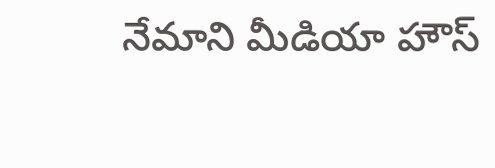నేమాని మీడియా హౌస్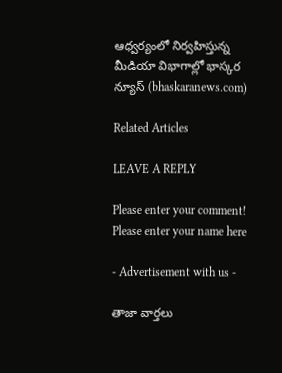ఆధ్వర్యంలో నిర్వహిస్తున్న మీడియా విభాగాల్లో భాస్కర న్యూస్ (bhaskaranews.com)

Related Articles

LEAVE A REPLY

Please enter your comment!
Please enter your name here

- Advertisement with us -

తాజా వార్తలు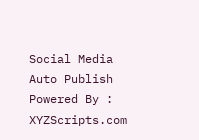Social Media Auto Publish Powered By : XYZScripts.com